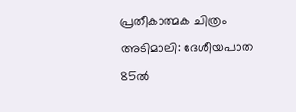പ്രതീകാത്മക ചിത്രം
അടിമാലി: ദേശീയപാത 85ൽ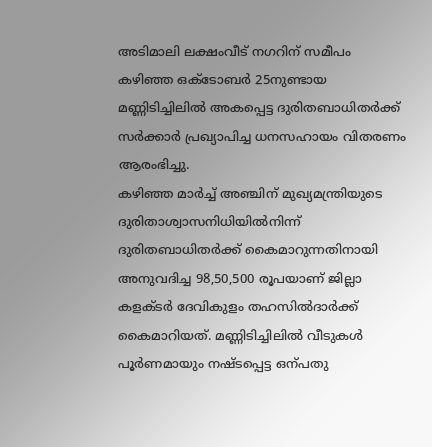അടിമാലി ലക്ഷംവീട് നഗറിന് സമീപം കഴിഞ്ഞ ഒക്ടോബർ 25നുണ്ടായ മണ്ണിടിച്ചിലിൽ അകപ്പെട്ട ദുരിതബാധിതർക്ക് സർക്കാർ പ്രഖ്യാപിച്ച ധനസഹായം വിതരണം ആരംഭിച്ചു.
കഴിഞ്ഞ മാർച്ച് അഞ്ചിന് മുഖ്യമന്ത്രിയുടെ ദുരിതാശ്വാസനിധിയിൽനിന്ന് ദുരിതബാധിതർക്ക് കൈമാറുന്നതിനായി അനുവദിച്ച 98,50,500 രൂപയാണ് ജില്ലാ കളക്ടർ ദേവികുളം തഹസിൽദാർക്ക് കൈമാറിയത്. മണ്ണിടിച്ചിലിൽ വീടുകൾ പൂർണമായും നഷ്ടപ്പെട്ട ഒന്പതു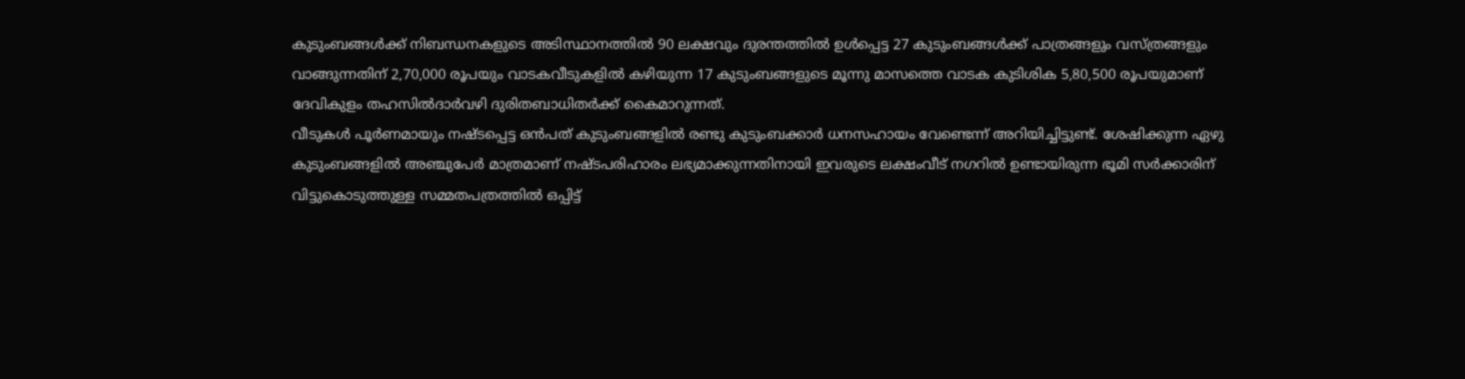കുടുംബങ്ങൾക്ക് നിബന്ധനകളുടെ അടിസ്ഥാനത്തിൽ 90 ലക്ഷവും ദുരന്തത്തിൽ ഉൾപ്പെട്ട 27 കുടുംബങ്ങൾക്ക് പാത്രങ്ങളും വസ്ത്രങ്ങളും വാങ്ങുന്നതിന് 2,70,000 രൂപയും വാടകവീടുകളിൽ കഴിയുന്ന 17 കുടുംബങ്ങളുടെ മൂന്നു മാസത്തെ വാടക കുടിശിക 5,80,500 രൂപയുമാണ് ദേവികുളം തഹസിൽദാർവഴി ദുരിതബാധിതർക്ക് കൈമാറുന്നത്.
വീടുകൾ പൂർണമായും നഷ്ടപ്പെട്ട ഒൻപത് കുടുംബങ്ങളിൽ രണ്ടു കുടുംബക്കാർ ധനസഹായം വേണ്ടെന്ന് അറിയിച്ചിട്ടുണ്ട്. ശേഷിക്കുന്ന ഏഴു കുടുംബങ്ങളിൽ അഞ്ചുപേർ മാത്രമാണ് നഷ്ടപരിഹാരം ലഭ്യമാക്കുന്നതിനായി ഇവരുടെ ലക്ഷംവീട് നഗറിൽ ഉണ്ടായിരുന്ന ഭൂമി സർക്കാരിന് വിട്ടുകൊടുത്തുള്ള സമ്മതപത്രത്തിൽ ഒപ്പിട്ട്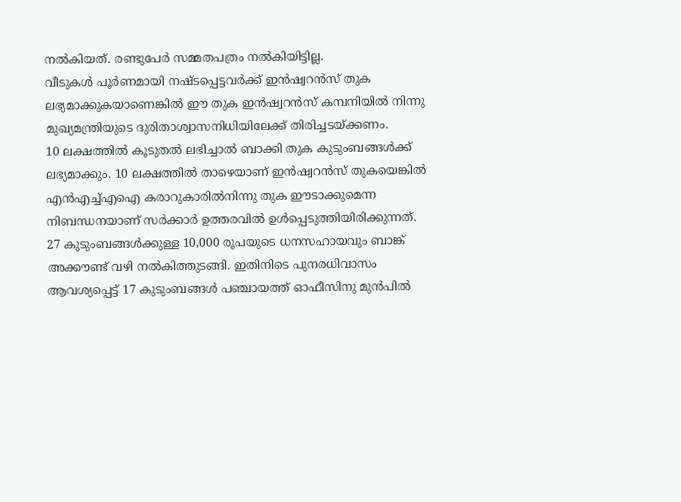നൽകിയത്. രണ്ടുപേർ സമ്മതപത്രം നൽകിയിട്ടില്ല.
വീടുകൾ പൂർണമായി നഷ്ടപ്പെട്ടവർക്ക് ഇൻഷ്വറൻസ് തുക ലഭ്യമാക്കുകയാണെങ്കിൽ ഈ തുക ഇൻഷ്വറൻസ് കമ്പനിയിൽ നിന്നു മുഖ്യമന്ത്രിയുടെ ദുരിതാശ്വാസനിധിയിലേക്ക് തിരിച്ചടയ്ക്കണം.
10 ലക്ഷത്തിൽ കൂടുതൽ ലഭിച്ചാൽ ബാക്കി തുക കുടുംബങ്ങൾക്ക് ലഭ്യമാക്കും. 10 ലക്ഷത്തിൽ താഴെയാണ് ഇൻഷ്വറൻസ് തുകയെങ്കിൽ എൻഎച്ച്എഐ കരാറുകാരിൽനിന്നു തുക ഈടാക്കുമെന്ന നിബന്ധനയാണ് സർക്കാർ ഉത്തരവിൽ ഉൾപ്പെടുത്തിയിരിക്കുന്നത്.
27 കുടുംബങ്ങൾക്കുള്ള 10,000 രൂപയുടെ ധനസഹായവും ബാങ്ക് അക്കൗണ്ട് വഴി നൽകിത്തുടങ്ങി. ഇതിനിടെ പുനരധിവാസം ആവശ്യപ്പെട്ട് 17 കുടുംബങ്ങൾ പഞ്ചായത്ത് ഓഫീസിനു മുൻപിൽ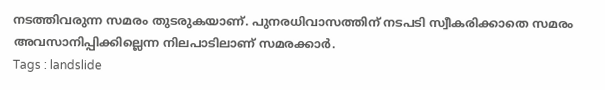നടത്തിവരുന്ന സമരം തുടരുകയാണ്. പുനരധിവാസത്തിന് നടപടി സ്വീകരിക്കാതെ സമരം അവസാനിപ്പിക്കില്ലെന്ന നിലപാടിലാണ് സമരക്കാർ.
Tags : landslide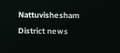Nattuvishesham District news